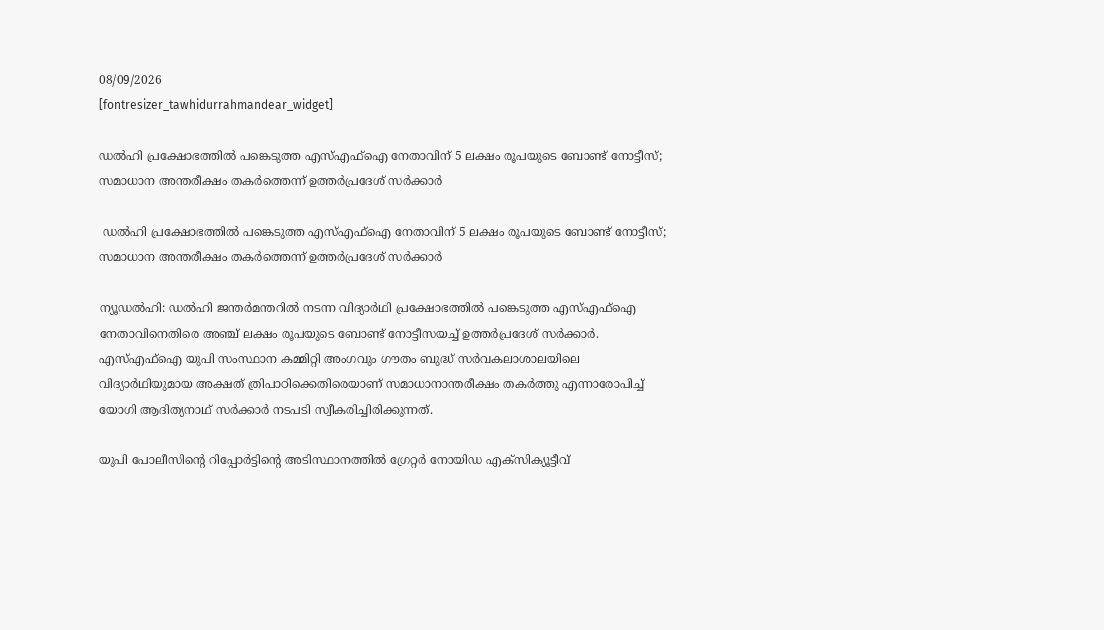08/09/2026
[fontresizer_tawhidurrahmandear_widget]

ഡൽഹി പ്രക്ഷോഭത്തിൽ പങ്കെടുത്ത എസ്എഫ്ഐ നേതാവിന് 5 ലക്ഷം രൂപയുടെ ബോണ്ട് നോട്ടീസ്; സമാധാന അന്തരീക്ഷം തകർത്തെന്ന് ഉത്തർപ്രദേശ് സർക്കാർ

 ഡൽഹി പ്രക്ഷോഭത്തിൽ പങ്കെടുത്ത എസ്എഫ്ഐ നേതാവിന് 5 ലക്ഷം രൂപയുടെ ബോണ്ട് നോട്ടീസ്; സമാധാന അന്തരീക്ഷം തകർത്തെന്ന് ഉത്തർപ്രദേശ് സർക്കാർ

ന്യൂഡൽഹി: ഡൽഹി ജന്തർമന്തറിൽ നടന്ന വിദ്യാർഥി പ്രക്ഷോഭത്തിൽ പങ്കെടുത്ത എസ്എഫ്ഐ നേതാവിനെതിരെ അഞ്ച് ലക്ഷം രൂപയുടെ ബോണ്ട് നോട്ടീസയച്ച് ഉത്തർപ്രദേശ് സർക്കാർ. എസ്എഫ്ഐ യുപി സംസ്ഥാന കമ്മിറ്റി അംഗവും ഗൗതം ബുദ്ധ് സർവകലാശാലയിലെ വിദ്യാർഥിയുമായ അക്ഷത് ത്രിപാഠിക്കെതിരെയാണ് സമാധാനാന്തരീക്ഷം തകർത്തു എന്നാരോപിച്ച് യോഗി ആദിത്യനാഥ് സർക്കാർ നടപടി സ്വീകരിച്ചിരിക്കുന്നത്.

യുപി പോലീസിന്റെ റിപ്പോർട്ടിന്റെ അടിസ്ഥാനത്തിൽ ഗ്രേറ്റർ നോയിഡ എക്‌സിക്യൂട്ടീവ്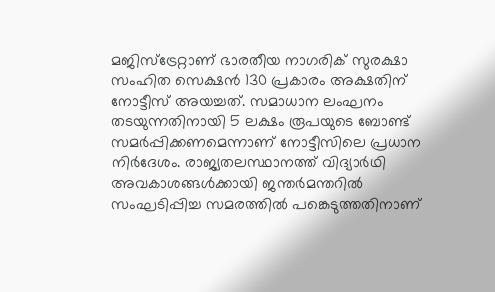മജിസ്ട്രേറ്റാണ് ഭാരതീയ നാഗരിക് സുരക്ഷാ സംഹിത സെക്ഷൻ 130 പ്രകാരം അക്ഷതിന് നോട്ടീസ് അയച്ചത്. സമാധാന ലംഘനം തടയുന്നതിനായി 5 ലക്ഷം രൂപയുടെ ബോണ്ട് സമർപ്പിക്കണമെന്നാണ് നോട്ടീസിലെ പ്രധാന നിർദേശം. രാജ്യതലസ്ഥാനത്ത് വിദ്യാർഥി അവകാശങ്ങൾക്കായി ജന്തർമന്തറിൽ സംഘടിപ്പിച്ച സമരത്തിൽ പങ്കെടുത്തതിനാണ്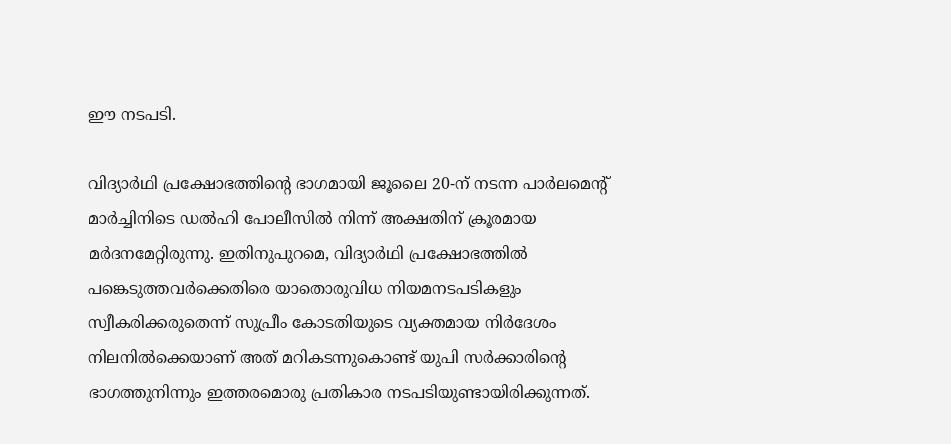ഈ നടപടി.

വിദ്യാർഥി പ്രക്ഷോഭത്തിന്റെ ഭാഗമായി ജൂലൈ 20-ന് നടന്ന പാർലമെന്റ് മാർച്ചിനിടെ ഡൽഹി പോലീസിൽ നിന്ന് അക്ഷതിന് ക്രൂരമായ മർദനമേറ്റിരുന്നു. ഇതിനുപുറമെ, വിദ്യാർഥി പ്രക്ഷോഭത്തിൽ പങ്കെടുത്തവർക്കെതിരെ യാതൊരുവിധ നിയമനടപടികളും സ്വീകരിക്കരുതെന്ന് സുപ്രീം കോടതിയുടെ വ്യക്തമായ നിർദേശം നിലനിൽക്കെയാണ് അത് മറികടന്നുകൊണ്ട് യുപി സർക്കാരിന്റെ ഭാഗത്തുനിന്നും ഇത്തരമൊരു പ്രതികാര നടപടിയുണ്ടായിരിക്കുന്നത്.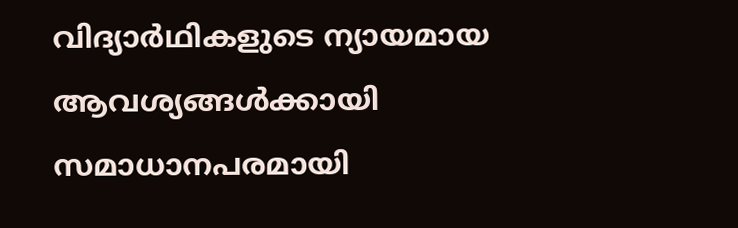വിദ്യാർഥികളുടെ ന്യായമായ ആവശ്യങ്ങൾക്കായി സമാധാനപരമായി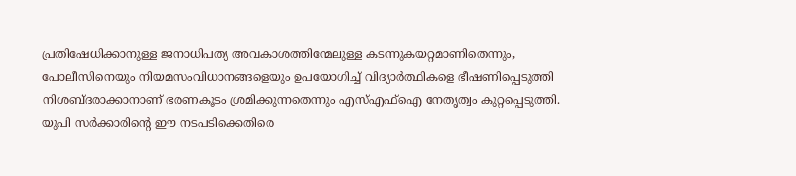പ്രതിഷേധിക്കാനുള്ള ജനാധിപത്യ അവകാശത്തിന്മേലുള്ള കടന്നുകയറ്റമാണിതെന്നും, പോലീസിനെയും നിയമസംവിധാനങ്ങളെയും ഉപയോഗിച്ച് വിദ്യാർത്ഥികളെ ഭീഷണിപ്പെടുത്തി നിശബ്ദരാക്കാനാണ് ഭരണകൂടം ശ്രമിക്കുന്നതെന്നും എസ്എഫ്ഐ നേതൃത്വം കുറ്റപ്പെടുത്തി. യുപി സർക്കാരിന്റെ ഈ നടപടിക്കെതിരെ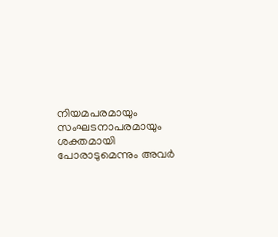നിയമപരമായും സംഘടനാപരമായും ശക്തമായി പോരാടുമെന്നും അവർ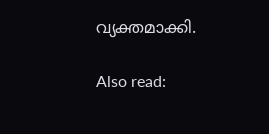വ്യക്തമാക്കി.

Also read: